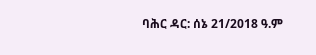ባሕር ዳር: ሰኔ 21/2018 ዓ.ም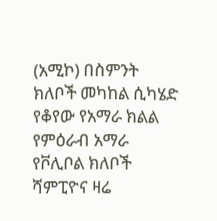(አሚኮ) በስምንት ክለቦች መካከል ሲካሄድ የቆየው የአማራ ክልል የምዕራብ አማራ የቮሊቦል ክለቦች ሻምፒዮና ዛሬ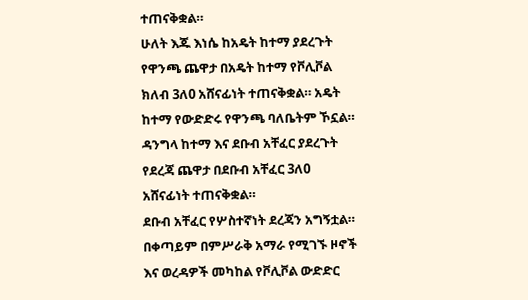ተጠናቅቋል።
ሁለት እጁ እነሴ ከአዴት ከተማ ያደረጉት የዋንጫ ጨዋታ በአዴት ከተማ የቮሊቮል ክለብ 3ለ0 አሸናፊነት ተጠናቅቋል። አዴት ከተማ የውድድሩ የዋንጫ ባለቤትም ኾኗል።
ዳንግላ ከተማ እና ደቡብ አቸፈር ያደረጉት የደረጃ ጨዋታ በደቡብ አቸፈር 3ለ0 አሸናፊነት ተጠናቅቋል።
ደቡብ አቸፈር የሦስተኛነት ደረጃን አግኝቷል።
በቀጣይም በምሥራቅ አማራ የሚገኙ ዞኖች እና ወረዳዎች መካከል የቮሊቮል ውድድር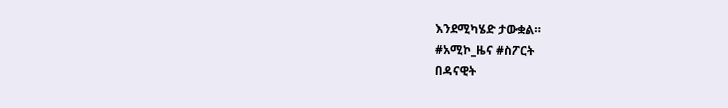እንደሚካሄድ ታውቋል።
#አሚኮ_ዜና #ስፖርት
በዳናዊት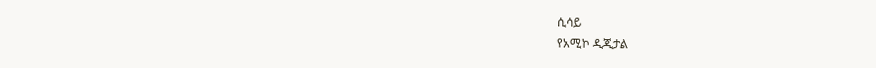ሲሳይ
የአሚኮ ዲጂታል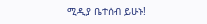ሚዲያ ቤተሰብ ይሁኑ!